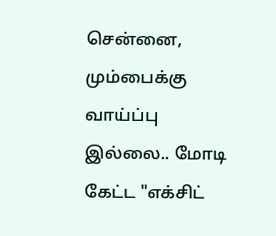சென்னை, மும்பைக்கு வாய்ப்பு இல்லை.. மோடி கேட்ட "எக்சிட்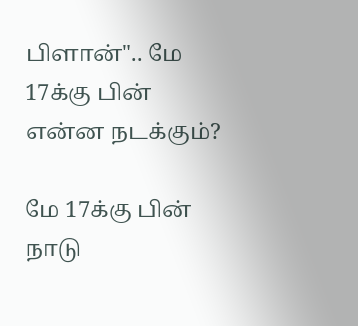பிளான்".. மே 17க்கு பின் என்ன நடக்கும்?

மே 17க்கு பின் நாடு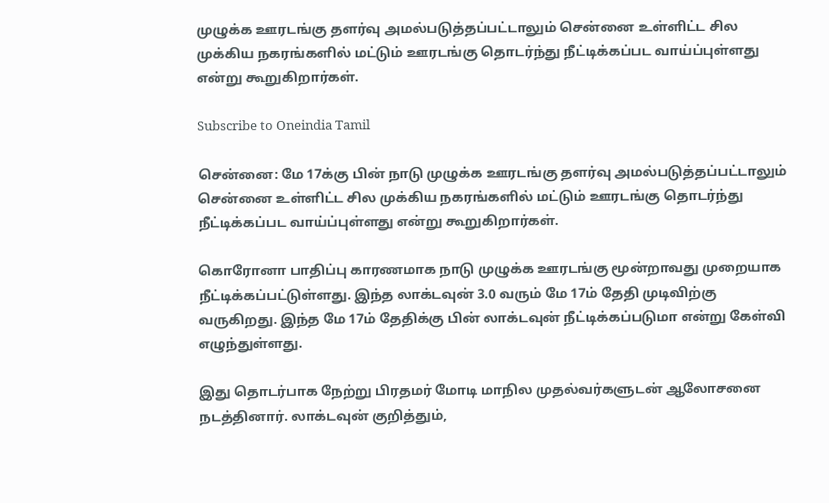முழுக்க ஊரடங்கு தளர்வு அமல்படுத்தப்பட்டாலும் சென்னை உள்ளிட்ட சில முக்கிய நகரங்களில் மட்டும் ஊரடங்கு தொடர்ந்து நீட்டிக்கப்பட வாய்ப்புள்ளது என்று கூறுகிறார்கள்.

Subscribe to Oneindia Tamil

சென்னை: மே 17க்கு பின் நாடு முழுக்க ஊரடங்கு தளர்வு அமல்படுத்தப்பட்டாலும் சென்னை உள்ளிட்ட சில முக்கிய நகரங்களில் மட்டும் ஊரடங்கு தொடர்ந்து நீட்டிக்கப்பட வாய்ப்புள்ளது என்று கூறுகிறார்கள்.

கொரோனா பாதிப்பு காரணமாக நாடு முழுக்க ஊரடங்கு மூன்றாவது முறையாக நீட்டிக்கப்பட்டுள்ளது. இந்த லாக்டவுன் 3.0 வரும் மே 17ம் தேதி முடிவிற்கு வருகிறது. இந்த மே 17ம் தேதிக்கு பின் லாக்டவுன் நீட்டிக்கப்படுமா என்று கேள்வி எழுந்துள்ளது.

இது தொடர்பாக நேற்று பிரதமர் மோடி மாநில முதல்வர்களுடன் ஆலோசனை நடத்தினார். லாக்டவுன் குறித்தும்,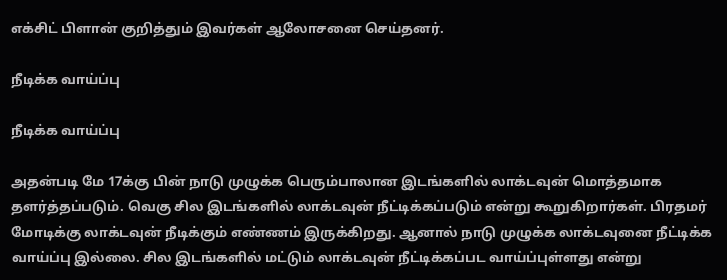எக்சிட் பிளான் குறித்தும் இவர்கள் ஆலோசனை செய்தனர்.

நீடிக்க வாய்ப்பு

நீடிக்க வாய்ப்பு

அதன்படி மே 17க்கு பின் நாடு முழுக்க பெரும்பாலான இடங்களில் லாக்டவுன் மொத்தமாக தளர்த்தப்படும். வெகு சில இடங்களில் லாக்டவுன் நீட்டிக்கப்படும் என்று கூறுகிறார்கள். பிரதமர் மோடிக்கு லாக்டவுன் நீடிக்கும் எண்ணம் இருக்கிறது. ஆனால் நாடு முழுக்க லாக்டவுனை நீட்டிக்க வாய்ப்பு இல்லை. சில இடங்களில் மட்டும் லாக்டவுன் நீட்டிக்கப்பட வாய்ப்புள்ளது என்று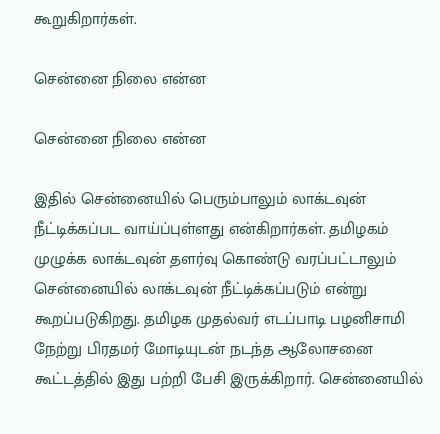கூறுகிறார்கள்.

சென்னை நிலை என்ன

சென்னை நிலை என்ன

இதில் சென்னையில் பெரும்பாலும் லாக்டவுன் நீட்டிக்கப்பட வாய்ப்புள்ளது என்கிறார்கள். தமிழகம் முழுக்க லாக்டவுன் தளர்வு கொண்டு வரப்பட்டாலும் சென்னையில் லாக்டவுன் நீட்டிக்கப்படும் என்று கூறப்படுகிறது. தமிழக முதல்வர் எடப்பாடி பழனிசாமி நேற்று பிரதமர் மோடியுடன் நடந்த ஆலோசனை கூட்டத்தில் இது பற்றி பேசி இருக்கிறார். சென்னையில்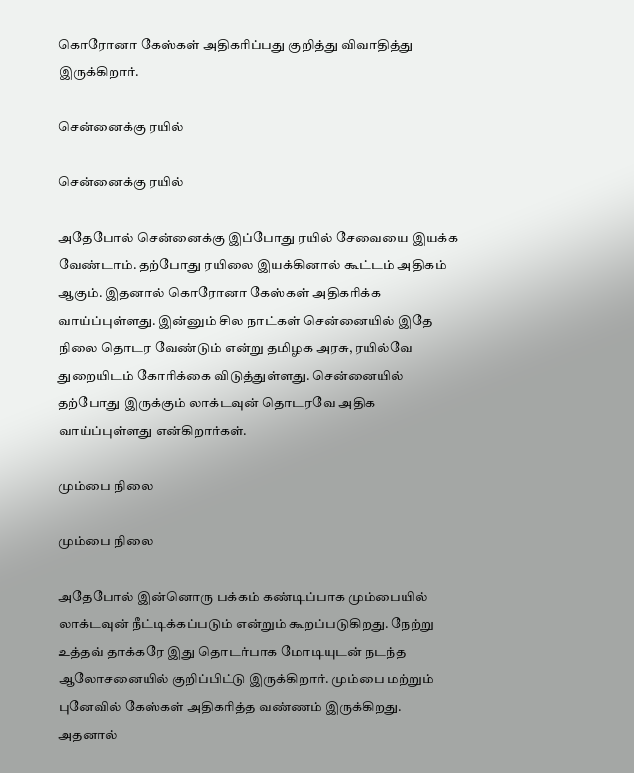கொரோனா கேஸ்கள் அதிகரிப்பது குறித்து விவாதித்து இருக்கிறார்.

சென்னைக்கு ரயில்

சென்னைக்கு ரயில்

அதேபோல் சென்னைக்கு இப்போது ரயில் சேவையை இயக்க வேண்டாம். தற்போது ரயிலை இயக்கினால் கூட்டம் அதிகம் ஆகும். இதனால் கொரோனா கேஸ்கள் அதிகரிக்க வாய்ப்புள்ளது. இன்னும் சில நாட்கள் சென்னையில் இதே நிலை தொடர வேண்டும் என்று தமிழக அரசு, ரயில்வே துறையிடம் கோரிக்கை விடுத்துள்ளது. சென்னையில் தற்போது இருக்கும் லாக்டவுன் தொடரவே அதிக வாய்ப்புள்ளது என்கிறார்கள்.

மும்பை நிலை

மும்பை நிலை

அதேபோல் இன்னொரு பக்கம் கண்டிப்பாக மும்பையில் லாக்டவுன் நீட்டிக்கப்படும் என்றும் கூறப்படுகிறது. நேற்று உத்தவ் தாக்கரே இது தொடர்பாக மோடியுடன் நடந்த ஆலோசனையில் குறிப்பிட்டு இருக்கிறார். மும்பை மற்றும் புனேவில் கேஸ்கள் அதிகரித்த வண்ணம் இருக்கிறது. அதனால்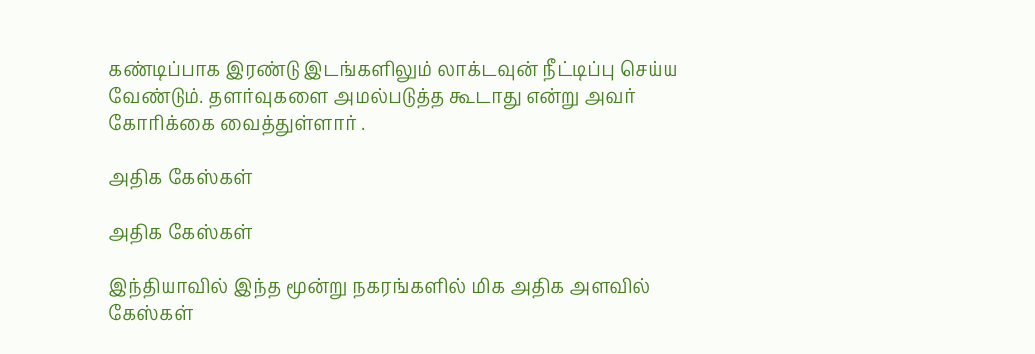கண்டிப்பாக இரண்டு இடங்களிலும் லாக்டவுன் நீட்டிப்பு செய்ய வேண்டும். தளர்வுகளை அமல்படுத்த கூடாது என்று அவர் கோரிக்கை வைத்துள்ளார் .

அதிக கேஸ்கள்

அதிக கேஸ்கள்

இந்தியாவில் இந்த மூன்று நகரங்களில் மிக அதிக அளவில் கேஸ்கள்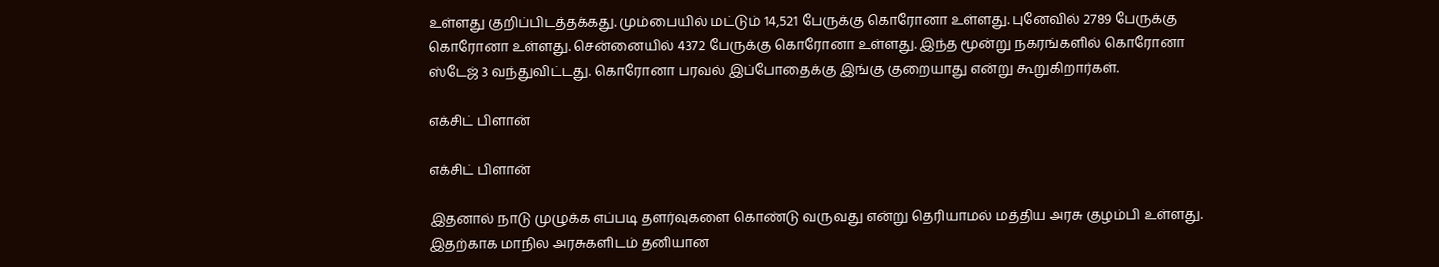உள்ளது குறிப்பிடத்தக்கது. மும்பையில் மட்டும் 14,521 பேருக்கு கொரோனா உள்ளது. புனேவில் 2789 பேருக்கு கொரோனா உள்ளது. சென்னையில் 4372 பேருக்கு கொரோனா உள்ளது. இந்த மூன்று நகரங்களில் கொரோனா ஸ்டேஜ் 3 வந்துவிட்டது. கொரோனா பரவல் இப்போதைக்கு இங்கு குறையாது என்று கூறுகிறார்கள்.

எக்சிட் பிளான்

எக்சிட் பிளான்

இதனால் நாடு முழுக்க எப்படி தளர்வுகளை கொண்டு வருவது என்று தெரியாமல் மத்திய அரசு குழம்பி உள்ளது. இதற்காக மாநில அரசுகளிடம் தனியான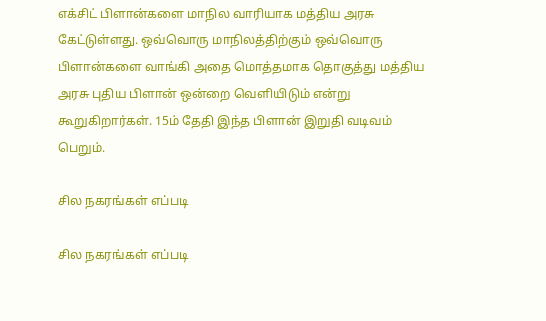எக்சிட் பிளான்களை மாநில வாரியாக மத்திய அரசு கேட்டுள்ளது. ஒவ்வொரு மாநிலத்திற்கும் ஒவ்வொரு பிளான்களை வாங்கி அதை மொத்தமாக தொகுத்து மத்திய அரசு புதிய பிளான் ஒன்றை வெளியிடும் என்று கூறுகிறார்கள். 15ம் தேதி இந்த பிளான் இறுதி வடிவம் பெறும்.

சில நகரங்கள் எப்படி

சில நகரங்கள் எப்படி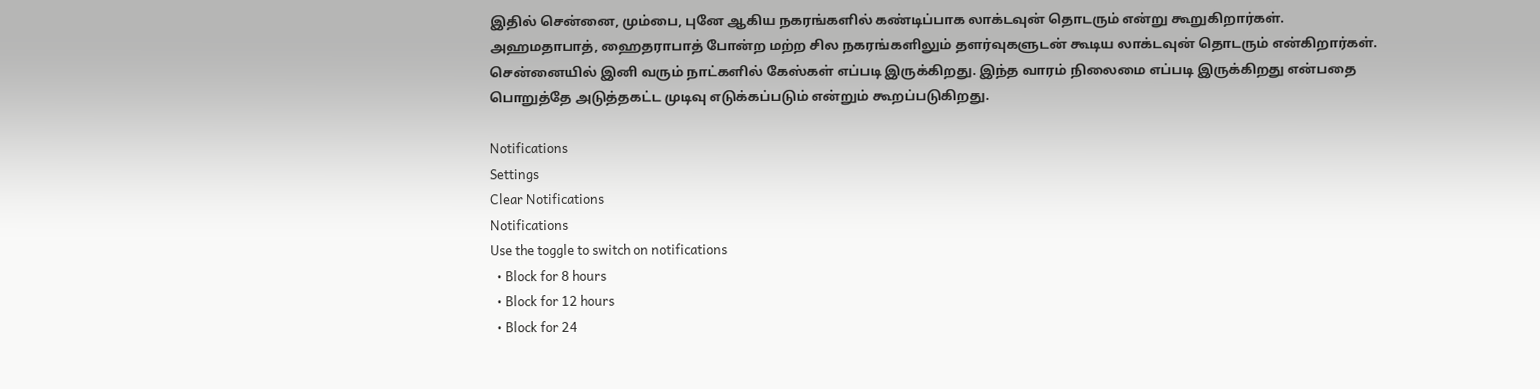இதில் சென்னை, மும்பை, புனே ஆகிய நகரங்களில் கண்டிப்பாக லாக்டவுன் தொடரும் என்று கூறுகிறார்கள். அஹமதாபாத், ஹைதராபாத் போன்ற மற்ற சில நகரங்களிலும் தளர்வுகளுடன் கூடிய லாக்டவுன் தொடரும் என்கிறார்கள். சென்னையில் இனி வரும் நாட்களில் கேஸ்கள் எப்படி இருக்கிறது. இந்த வாரம் நிலைமை எப்படி இருக்கிறது என்பதை பொறுத்தே அடுத்தகட்ட முடிவு எடுக்கப்படும் என்றும் கூறப்படுகிறது.

Notifications
Settings
Clear Notifications
Notifications
Use the toggle to switch on notifications
  • Block for 8 hours
  • Block for 12 hours
  • Block for 24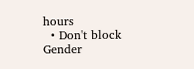hours
  • Don't block
Gender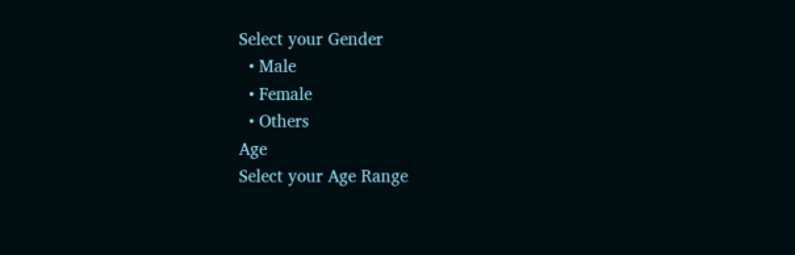Select your Gender
  • Male
  • Female
  • Others
Age
Select your Age Range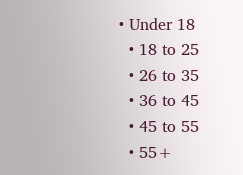• Under 18
  • 18 to 25
  • 26 to 35
  • 36 to 45
  • 45 to 55
  • 55+